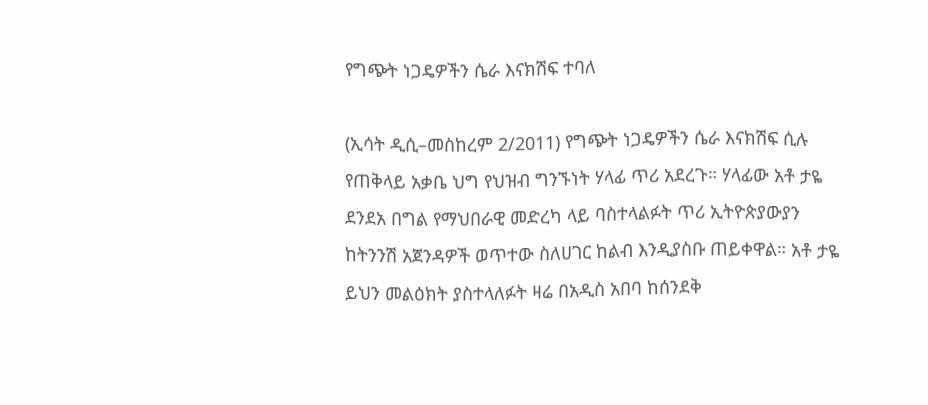የግጭት ነጋዴዎችን ሴራ እናክሽፍ ተባለ

(ኢሳት ዲሲ–መስከረም 2/2011) የግጭት ነጋዴዎችን ሴራ እናክሽፍ ሲሉ የጠቅላይ አቃቤ ህግ የህዝብ ግንኙነት ሃላፊ ጥሪ አደረጉ። ሃላፊው አቶ ታዬ ደንደአ በግል የማህበራዊ መድረካ ላይ ባስተላልፉት ጥሪ ኢትዮጵያውያን ከትንንሽ አጀንዳዎች ወጥተው ስለሀገር ከልብ እንዲያስቡ ጠይቀዋል። አቶ ታዬ ይህን መልዕክት ያስተላለፉት ዛሬ በአዲስ አበባ ከሰንደቅ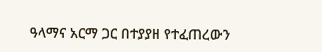ዓላማና አርማ ጋር በተያያዘ የተፈጠረውን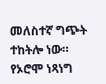መለስተኛ ግጭት ተከትሎ ነው። የኦሮሞ ነጻነግ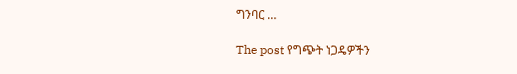ግንባር …

The post የግጭት ነጋዴዎችን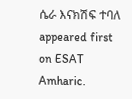ሴራ እናክሽፍ ተባለ appeared first on ESAT Amharic.